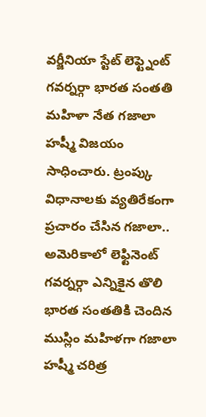వర్జీనియా స్టేట్ లెఫ్ట్నెంట్ గవర్నర్గా భారత సంతతి మహిళా నేత గజాలా హష్మీ విజయం సాధించారు. ట్రంప్కు విధానాలకు వ్యతిరేకంగా ప్రచారం చేసిన గజాలా.. అమెరికాలో లెఫ్టినెంట్ గవర్నర్గా ఎన్నికైన తొలి భారత సంతతికి చెందిన ముస్లిం మహిళగా గజాలా హష్మీ చరిత్ర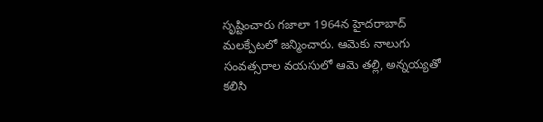సృష్టించారు గజాలా 1964న హైదరాబాద్ మలక్పేటలో జన్మించారు. ఆమెకు నాలుగు సంవత్సరాల వయసులో ఆమె తల్లి, అన్నయ్యతో కలిసి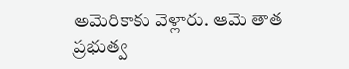అమెరికాకు వెళ్లారు. ఆమె తాత ప్రభుత్వ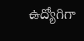ఉద్యోగిగా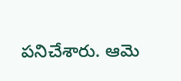పనిచేశారు. ఆమె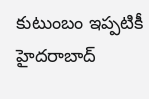కుటుంబం ఇప్పటికీ హైదరాబాద్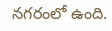నగరంలో ఉంది.